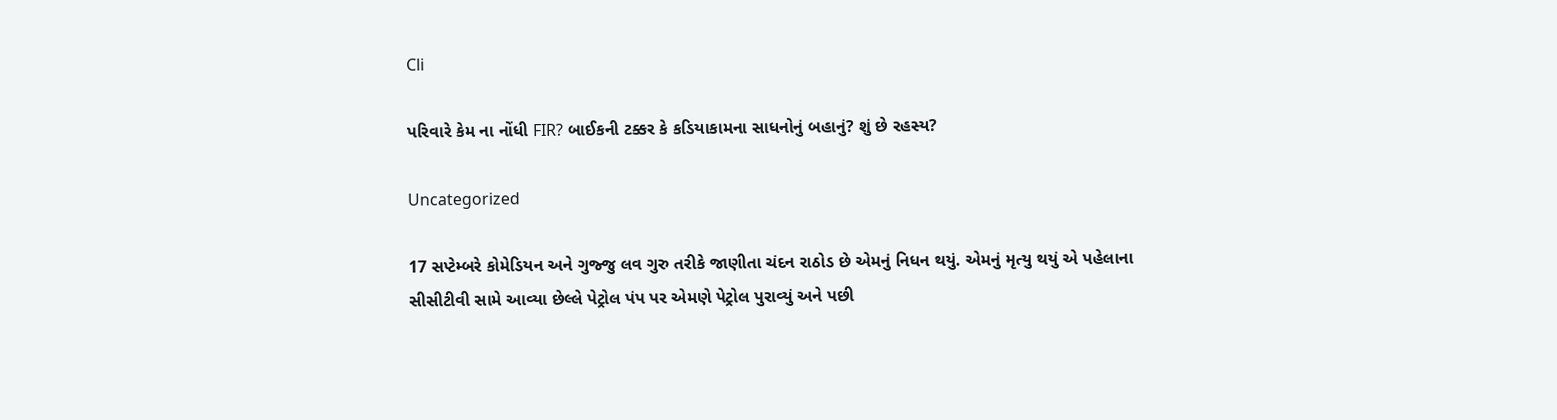Cli

પરિવારે કેમ ના નોંધી FIR? બાઈકની ટક્કર કે કડિયાકામના સાધનોનું બહાનું? શું છે રહસ્ય?

Uncategorized

17 સપ્ટેમ્બરે કોમેડિયન અને ગુજ્જુ લવ ગુરુ તરીકે જાણીતા ચંદન રાઠોડ છે એમનું નિધન થયું. એમનું મૃત્યુ થયું એ પહેલાના સીસીટીવી સામે આવ્યા છેલ્લે પેટ્રોલ પંપ પર એમણે પેટ્રોલ પુરાવ્યું અને પછી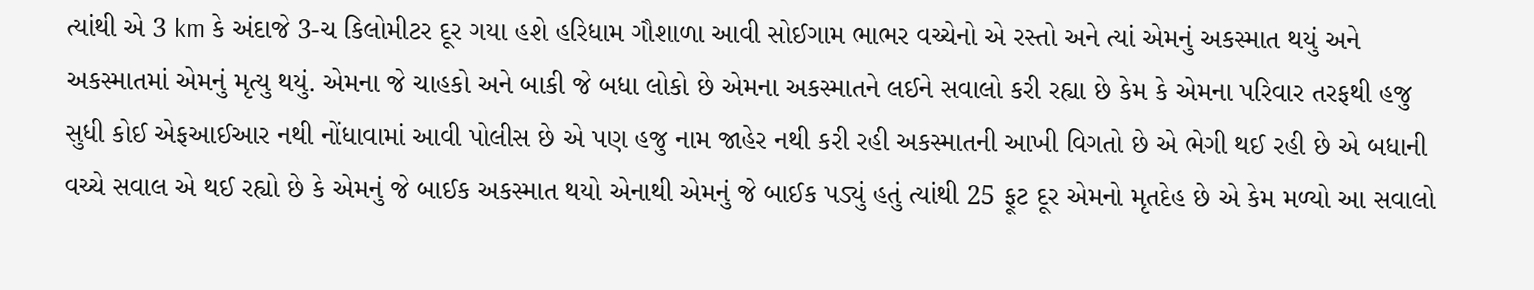ત્યાંથી એ 3 km કે અંદાજે 3-ચ કિલોમીટર દૂર ગયા હશે હરિધામ ગૌશાળા આવી સોઈગામ ભાભર વચ્ચેનો એ રસ્તો અને ત્યાં એમનું અકસ્માત થયું અને અકસ્માતમાં એમનું મૃત્યુ થયું. એમના જે ચાહકો અને બાકી જે બધા લોકો છે એમના અકસ્માતને લઈને સવાલો કરી રહ્યા છે કેમ કે એમના પરિવાર તરફથી હજુ સુધી કોઈ એફઆઈઆર નથી નોંધાવામાં આવી પોલીસ છે એ પણ હજુ નામ જાહેર નથી કરી રહી અકસ્માતની આખી વિગતો છે એ ભેગી થઈ રહી છે એ બધાની વચ્ચે સવાલ એ થઈ રહ્યો છે કે એમનું જે બાઈક અકસ્માત થયો એનાથી એમનું જે બાઈક પડ્યું હતું ત્યાંથી 25 ફૂટ દૂર એમનો મૃતદેહ છે એ કેમ મળ્યો આ સવાલો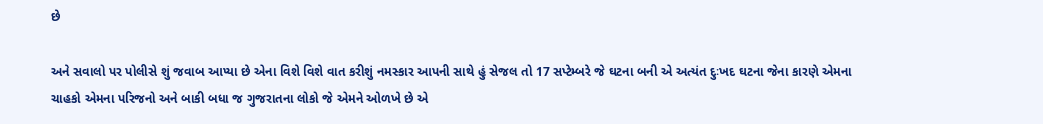છે

અને સવાલો પર પોલીસે શું જવાબ આપ્યા છે એના વિશે વિશે વાત કરીશું નમસ્કાર આપની સાથે હું સેજલ તો 17 સપ્ટેમ્બરે જે ઘટના બની એ અત્યંત દુઃખદ ઘટના જેના કારણે એમના ચાહકો એમના પરિજનો અને બાકી બધા જ ગુજરાતના લોકો જે એમને ઓળખે છે એ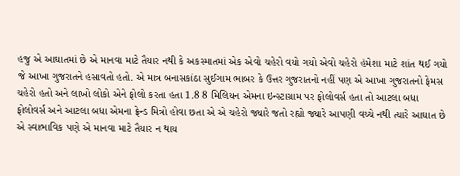હજુ એ આઘાતમાં છે એ માનવા માટે તૈયાર નથી કે અકસ્માતમાં એક એવો ચહેરો વયો ગયો એવો ચહેરો હંમેશા માટે શાંત થઈ ગયો જે આખા ગુજરાતને હસાવતો હતો. એ માત્ર બનાસકાંઠા સુઈગામ ભાબર કે ઉત્તર ગુજરાતનો નહીં પણ એ આખા ગુજરાતનો ફેમસ ચહેરો હતો અને લાખો લોકો એને ફોલો કરતા હતા 1.8 8 મિલિયન એમના ઇન્સ્ટાગ્રામ પર ફોલોવર્સ હતા તો આટલા બધા ફોલોવર્સ અને આટલા બધા એમના ફ્રેન્ડ મિત્રો હોવા છતા એ એ ચહેરો જ્યારે જતો રહ્યો જ્યારે આપણી વચ્ચે નથી ત્યારે આઘાત છે એ સ્વાભાવિક પણે એ માનવા માટે તૈયાર ન થાય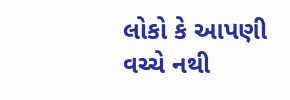લોકો કે આપણી વચ્ચે નથી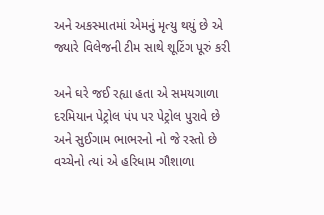અને અકસ્માતમાં એમનું મૃત્યુ થયું છે એ જ્યારે વિલેજની ટીમ સાથે શૂટિંગ પૂરું કરી

અને ઘરે જઈ રહ્યા હતા એ સમયગાળા દરમિયાન પેટ્રોલ પંપ પર પેટ્રોલ પુરાવે છે અને સુઈગામ ભાભરનો નો જે રસ્તો છે વચ્ચેનો ત્યાં એ હરિધામ ગૌશાળા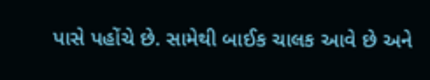પાસે પહોંચે છે. સામેથી બાઈક ચાલક આવે છે અને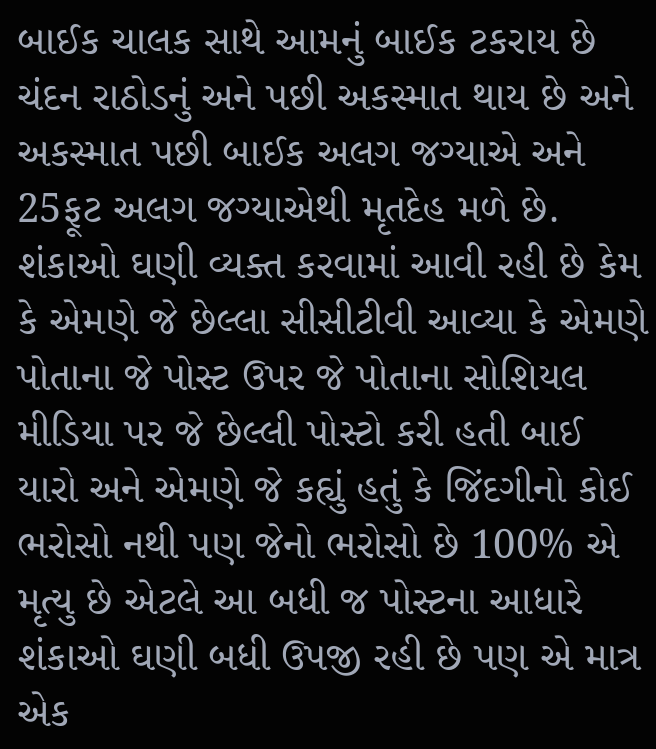બાઈક ચાલક સાથે આમનું બાઈક ટકરાય છે ચંદન રાઠોડનું અને પછી અકસ્માત થાય છે અને અકસ્માત પછી બાઈક અલગ જગ્યાએ અને 25ફૂટ અલગ જગ્યાએથી મૃતદેહ મળે છે. શંકાઓ ઘણી વ્યક્ત કરવામાં આવી રહી છે કેમ કે એમણે જે છેલ્લા સીસીટીવી આવ્યા કે એમણે પોતાના જે પોસ્ટ ઉપર જે પોતાના સોશિયલ મીડિયા પર જે છેલ્લી પોસ્ટો કરી હતી બાઈ યારો અને એમણે જે કહ્યું હતું કે જિંદગીનો કોઈ ભરોસો નથી પણ જેનો ભરોસો છે 100% એ મૃત્યુ છે એટલે આ બધી જ પોસ્ટના આધારે શંકાઓ ઘણી બધી ઉપજી રહી છે પણ એ માત્ર એક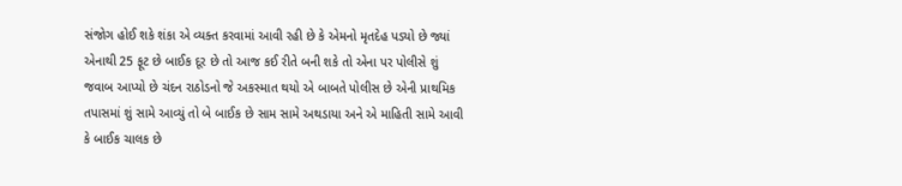સંજોગ હોઈ શકે શંકા એ વ્યક્ત કરવામાં આવી રહી છે કે એમનો મૃતદેહ પડ્યો છે જ્યાં એનાથી 25 ફૂટ છે બાઈક દૂર છે તો આજ કઈ રીતે બની શકે તો એના પર પોલીસે શું જવાબ આપ્યો છે ચંદન રાઠોડનો જે અકસ્માત થયો એ બાબતે પોલીસ છે એની પ્રાથમિક તપાસમાં શું સામે આવ્યું તો બે બાઈક છે સામ સામે અથડાયા અને એ માહિતી સામે આવી કે બાઈક ચાલક છે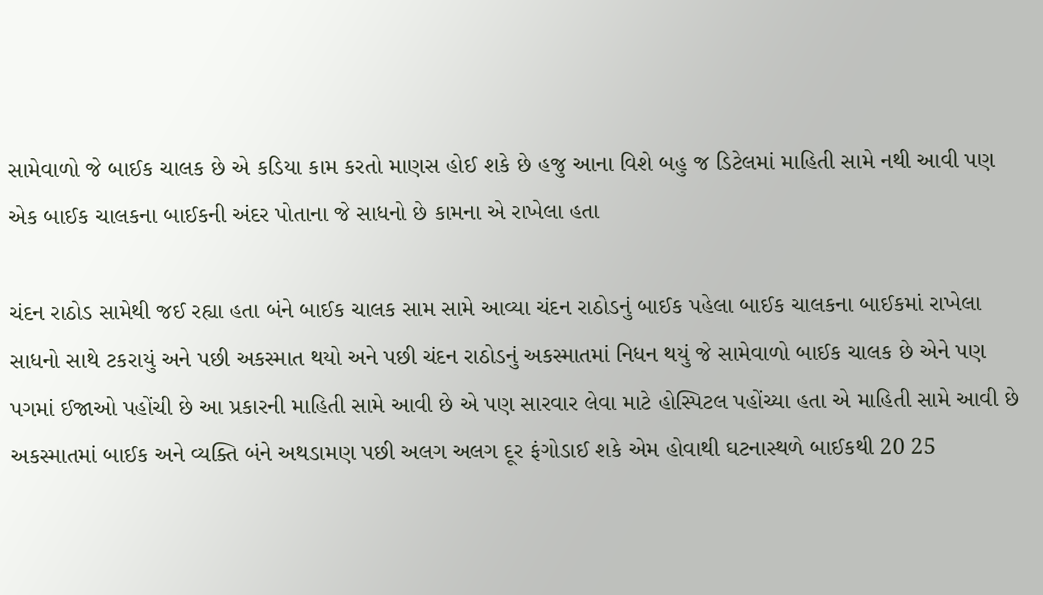સામેવાળો જે બાઈક ચાલક છે એ કડિયા કામ કરતો માણસ હોઈ શકે છે હજુ આના વિશે બહુ જ ડિટેલમાં માહિતી સામે નથી આવી પણ એક બાઈક ચાલકના બાઈકની અંદર પોતાના જે સાધનો છે કામના એ રાખેલા હતા

ચંદન રાઠોડ સામેથી જઈ રહ્યા હતા બંને બાઈક ચાલક સામ સામે આવ્યા ચંદન રાઠોડનું બાઈક પહેલા બાઈક ચાલકના બાઈકમાં રાખેલા સાધનો સાથે ટકરાયું અને પછી અકસ્માત થયો અને પછી ચંદન રાઠોડનું અકસ્માતમાં નિધન થયું જે સામેવાળો બાઈક ચાલક છે એને પણ પગમાં ઈજાઓ પહોંચી છે આ પ્રકારની માહિતી સામે આવી છે એ પણ સારવાર લેવા માટે હોસ્પિટલ પહોંચ્યા હતા એ માહિતી સામે આવી છે અકસ્માતમાં બાઈક અને વ્યક્તિ બંને અથડામણ પછી અલગ અલગ દૂર ફંગોડાઈ શકે એમ હોવાથી ઘટનાસ્થળે બાઈકથી 20 25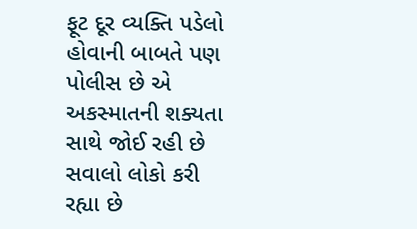ફૂટ દૂર વ્યક્તિ પડેલો હોવાની બાબતે પણ પોલીસ છે એ અકસ્માતની શક્યતા સાથે જોઈ રહી છે સવાલો લોકો કરી રહ્યા છે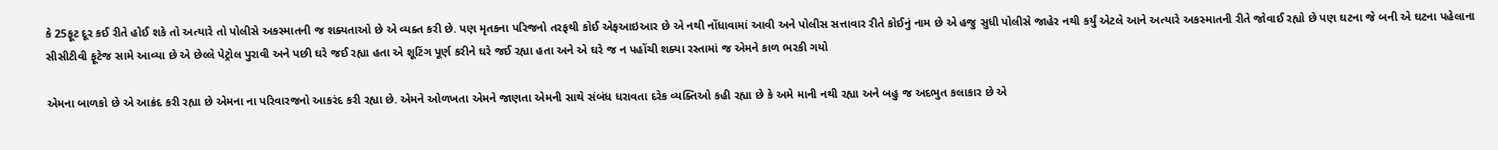કે 25ફૂટ દૂર કઈ રીતે હોઈ શકે તો અત્યારે તો પોલીસે અકસ્માતની જ શક્યતાઓ છે એ વ્યક્ત કરી છે. પણ મૃતકના પરિજનો તરફથી કોઈ એફઆઇઆર છે એ નથી નોંધાવામાં આવી અને પોલીસ સત્તાવાર રીતે કોઈનું નામ છે એ હજુ સુધી પોલીસે જાહેર નથી કર્યું એટલે આને અત્યારે અકસ્માતની રીતે જોવાઈ રહ્યો છે પણ ઘટના જે બની એ ઘટના પહેલાના સીસીટીવી ફૂટેજ સામે આવ્યા છે એ છેલ્લે પેટ્રોલ પુરાવી અને પછી ઘરે જઈ રહ્યા હતા એ શૂટિંગ પૂર્ણ કરીને ઘરે જઈ રહ્યા હતા અને એ ઘરે જ ન પહોંચી શક્યા રસ્તામાં જ એમને કાળ ભરકી ગયો

એમના બાળકો છે એ આક્રંદ કરી રહ્યા છે એમના ના પરિવારજનો આકરંદ કરી રહ્યા છે. એમને ઓળખતા એમને જાણતા એમની સાથે સંબંધ ધરાવતા દરેક વ્યક્તિઓ કહી રહ્યા છે કે અમે માની નથી રહ્યા અને બહુ જ અદભુત કલાકાર છે એ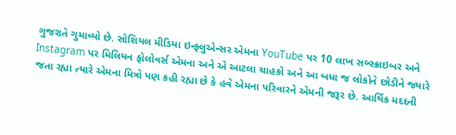ગુજરાતે ગુમાવ્યો છે. સોશિયલ મીડિયા ઇન્ફ્લુએન્સર એમના YouTube પર 10 લાખ સબ્સ્ક્રાઇબર અને Instagram પર મિલિયન ફોલોવર્સ એમના અને એ આટલા ચાહકો અને આ બધા જ લોકોને છોડીને જ્યારે જતા રહ્યા ત્યારે એમના મિત્રો પણ કહી રહ્યા છે કે હવે એમના પરિવારને એમની જરૂર છે. આર્થિક મદદની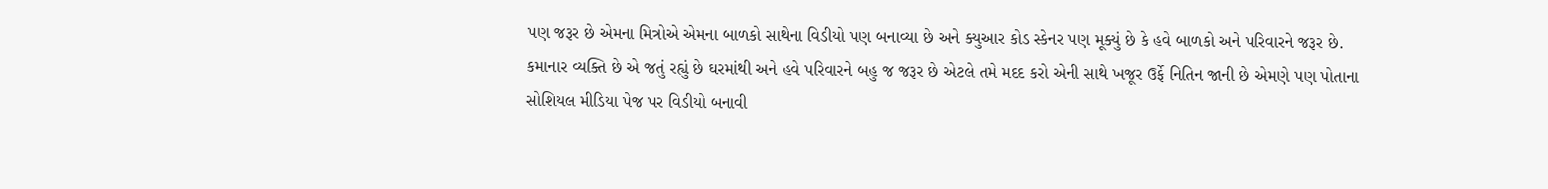પણ જરૂર છે એમના મિત્રોએ એમના બાળકો સાથેના વિડીયો પણ બનાવ્યા છે અને ક્યુઆર કોડ સ્કેનર પણ મૂક્યું છે કે હવે બાળકો અને પરિવારને જરૂર છે. કમાનાર વ્યક્તિ છે એ જતું રહ્યું છે ઘરમાંથી અને હવે પરિવારને બહુ જ જરૂર છે એટલે તમે મદદ કરો એની સાથે ખજૂર ઉર્ફે નિતિન જાની છે એમણે પણ પોતાના સોશિયલ મીડિયા પેજ પર વિડીયો બનાવી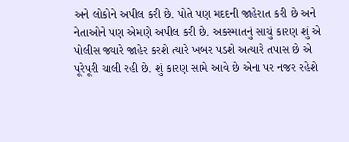અને લોકોને અપીલ કરી છે. પોતે પણ મદદની જાહેરાત કરી છે અને નેતાઓને પણ એમણે અપીલ કરી છે. અકસ્માતનું સાચું કારણ શું એ પોલીસ જ્યારે જાહેર કરશે ત્યારે ખબર પડશે અત્યારે તપાસ છે એ પૂરેપૂરી ચાલી રહી છે. શું કારણ સામે આવે છે એના પર નજર રહેશે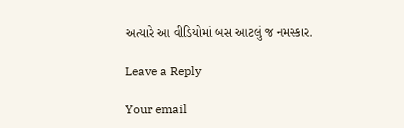અત્યારે આ વીડિયોમાં બસ આટલું જ નમસ્કાર.

Leave a Reply

Your email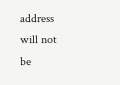address will not be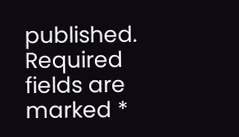published. Required fields are marked *